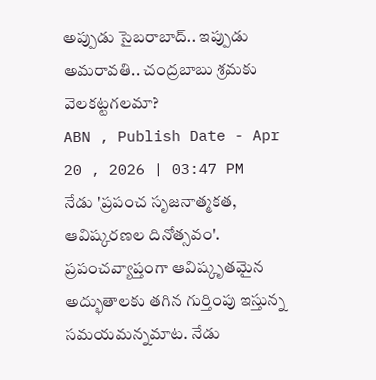అప్పుడు సైబరాబాద్.. ఇప్పుడు అమరావతి.. చంద్రబాబు శ్రమకు వెలకట్టగలమా?
ABN , Publish Date - Apr 20 , 2026 | 03:47 PM
నేడు 'ప్రపంచ సృజనాత్మకత, ఆవిష్కరణల దినోత్సవం'. ప్రపంచవ్యాప్తంగా ఆవిష్కృతమైన అద్భుతాలకు తగిన గుర్తింపు ఇస్తున్న సమయమన్నమాట. నేడు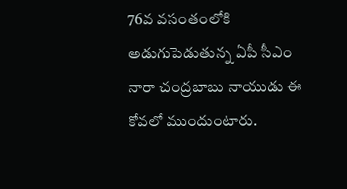76వ వసంతంలోకి అడుగుపెడుతున్న ఏపీ సీఎం నారా చంద్రబాబు నాయుడు ఈ కోవలో ముందుంటారు.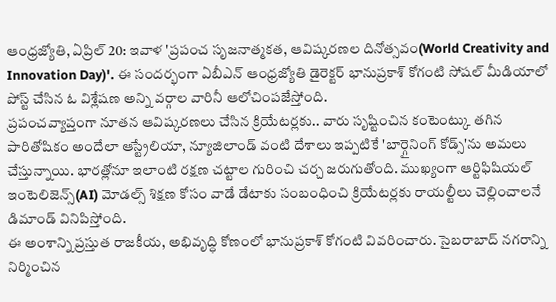ఆంధ్రజ్యోతి, ఏప్రిల్ 20: ఇవాళ 'ప్రపంచ సృజనాత్మకత, ఆవిష్కరణల దినోత్సవం(World Creativity and Innovation Day)'. ఈ సందర్భంగా ఏబీఎన్ ఆంధ్రజ్యోతి డైరెక్టర్ భానుప్రకాశ్ కోగంటి సోషల్ మీడియాలో పోస్ట్ చేసిన ఓ విశ్లేషణ అన్ని వర్గాల వారినీ ఆలోచింపజేస్తోంది.
ప్రపంచవ్యాప్తంగా నూతన ఆవిష్కరణలు చేసిన క్రియేటర్లకు.. వారు సృష్టించిన కంటెంట్కు తగిన పారితోషికం అందేలా ఆస్ట్రేలియా, న్యూజిలాండ్ వంటి దేశాలు ఇప్పటికే 'బార్గైనింగ్ కోడ్స్'ను అమలు చేస్తున్నాయి. భారత్లోనూ ఇలాంటి రక్షణ చట్టాల గురించి చర్చ జరుగుతోంది. ముఖ్యంగా ఆర్టిఫిషియల్ ఇంటెలిజెన్స్(AI) మోడల్స్ శిక్షణ కోసం వాడే డేటాకు సంబంధించి క్రియేటర్లకు రాయల్టీలు చెల్లించాలనే డిమాండ్ వినిపిస్తోంది.
ఈ అంశాన్ని ప్రస్తుత రాజకీయ, అభివృద్ధి కోణంలో భానుప్రకాశ్ కోగంటి వివరించారు. సైబరాబాద్ నగరాన్ని నిర్మించిన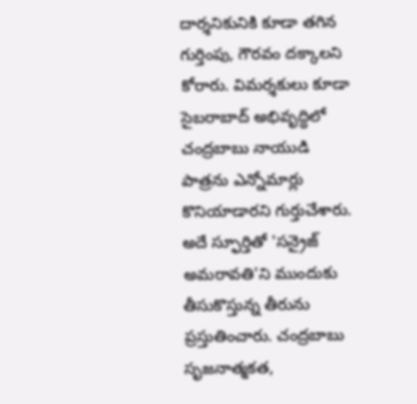దార్శనికునికి కూడా తగిన గుర్తింపు, గౌరవం దక్కాలని కోరారు. విమర్శకులు కూడా సైబరాబాద్ అభివృద్ధిలో చంద్రబాబు నాయుడి పాత్రను ఎన్నోమార్లు కొనియాడారని గుర్తుచేశారు. అదే స్ఫూర్తితో 'సన్రైజ్ అమరావతి'ని ముందుకు తీసుకొస్తున్న తీరును ప్రస్తుతించారు. చంద్రబాబు సృజనాత్మకత,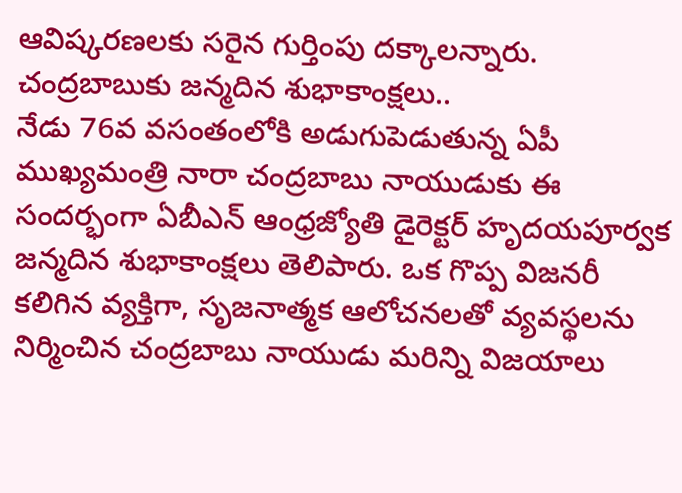ఆవిష్కరణలకు సరైన గుర్తింపు దక్కాలన్నారు.
చంద్రబాబుకు జన్మదిన శుభాకాంక్షలు..
నేడు 76వ వసంతంలోకి అడుగుపెడుతున్న ఏపీ ముఖ్యమంత్రి నారా చంద్రబాబు నాయుడుకు ఈ సందర్భంగా ఏబీఎన్ ఆంధ్రజ్యోతి డైరెక్టర్ హృదయపూర్వక జన్మదిన శుభాకాంక్షలు తెలిపారు. ఒక గొప్ప విజనరీ కలిగిన వ్యక్తిగా, సృజనాత్మక ఆలోచనలతో వ్యవస్థలను నిర్మించిన చంద్రబాబు నాయుడు మరిన్ని విజయాలు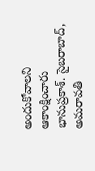అందుకోవాలని ఆకాంక్షించారు భానుప్రకాశ్. సైబరాబాద్, అమరావతి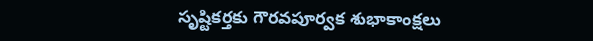సృష్టికర్తకు గౌరవపూర్వక శుభాకాంక్షలు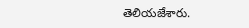తెలియజేశారు.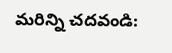మరిన్ని చదవండి: